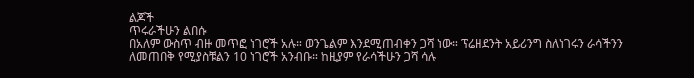ልጆች
ጥሩራችሁን ልበሱ
በአለም ውስጥ ብዙ መጥፎ ነገሮች አሉ። ወንጌልም እንደሚጠብቀን ጋሻ ነው። ፕሬዘደንት አይሪንግ ስለነገሩን ራሳችንን ለመጠበቅ የሚያስቹልን 10 ነገሮች አንብቡ። ከዚያም የራሳችሁን ጋሻ ሳሉ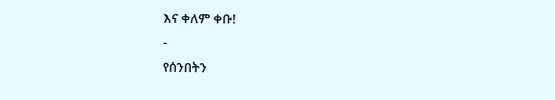እና ቀለም ቀቡ!
-
የሰንበትን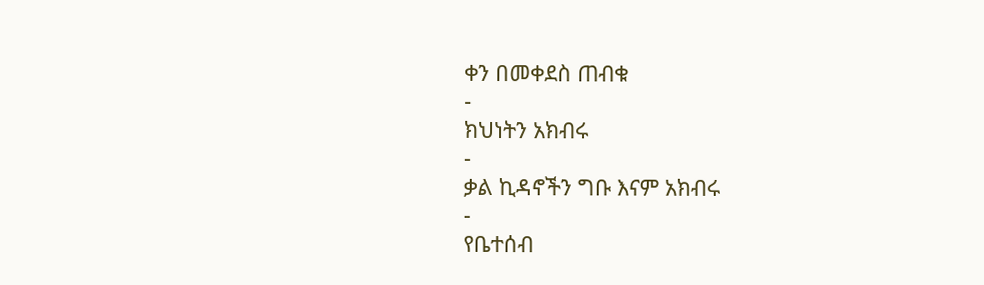ቀን በመቀደስ ጠብቁ
-
ክህነትን አክብሩ
-
ቃል ኪዳኖችን ግቡ እናም አክብሩ
-
የቤተሰብ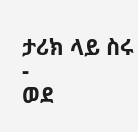ታሪክ ላይ ስሩ
-
ወደ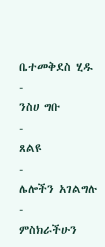ቤተመቅደስ ሂዱ
-
ንስሀ ግቡ
-
ጸልዩ
-
ሌሎችን አገልግሉ
-
ምስክራችሁን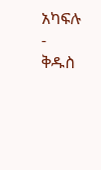አካፍሉ
-
ቅዱስ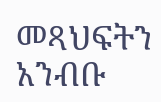መጻህፍትን አንብቡ